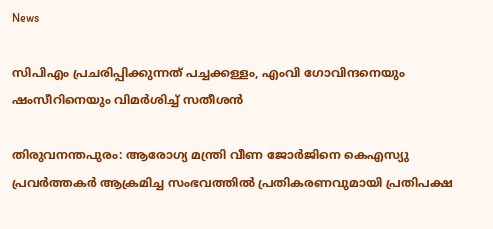News

സിപിഎം പ്രചരിപ്പിക്കുന്നത് പച്ചക്കള്ളം, എംവി ഗോവിന്ദനെയും ഷംസീറിനെയും വിമര്‍ശിച്ച് സതീശന്‍

തിരുവനന്തപുരം: ആരോഗ്യ മന്ത്രി വീണ ജോര്‍ജിനെ കെഎസ്യു പ്രവര്‍ത്തകര്‍ ആക്രമിച്ച സംഭവത്തില്‍ പ്രതികരണവുമായി പ്രതിപക്ഷ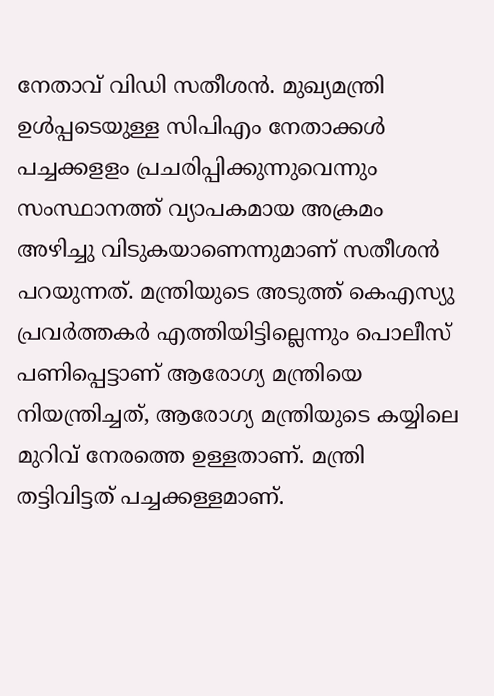നേതാവ് വിഡി സതീശന്‍. മുഖ്യമന്ത്രി ഉള്‍പ്പടെയുള്ള സിപിഎം നേതാക്കള്‍ പച്ചക്കളളം പ്രചരിപ്പിക്കുന്നുവെന്നും സംസ്ഥാനത്ത് വ്യാപകമായ അക്രമം അഴിച്ചു വിടുകയാണെന്നുമാണ് സതീശന്‍ പറയുന്നത്. മന്ത്രിയുടെ അടുത്ത് കെഎസ്യു പ്രവര്‍ത്തകര്‍ എത്തിയിട്ടില്ലെന്നും പൊലീസ് പണിപ്പെട്ടാണ് ആരോഗ്യ മന്ത്രിയെ നിയന്ത്രിച്ചത്, ആരോഗ്യ മന്ത്രിയുടെ കയ്യിലെ മുറിവ് നേരത്തെ ഉള്ളതാണ്. മന്ത്രി തട്ടിവിട്ടത് പച്ചക്കള്ളമാണ്.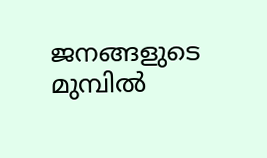ജനങ്ങളുടെ മുമ്പില്‍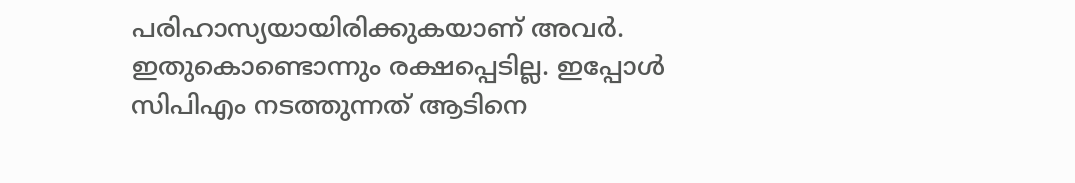പരിഹാസ്യയായിരിക്കുകയാണ് അവര്‍. ഇതുകൊണ്ടൊന്നും രക്ഷപ്പെടില്ല. ഇപ്പോള്‍ സിപിഎം നടത്തുന്നത് ആടിനെ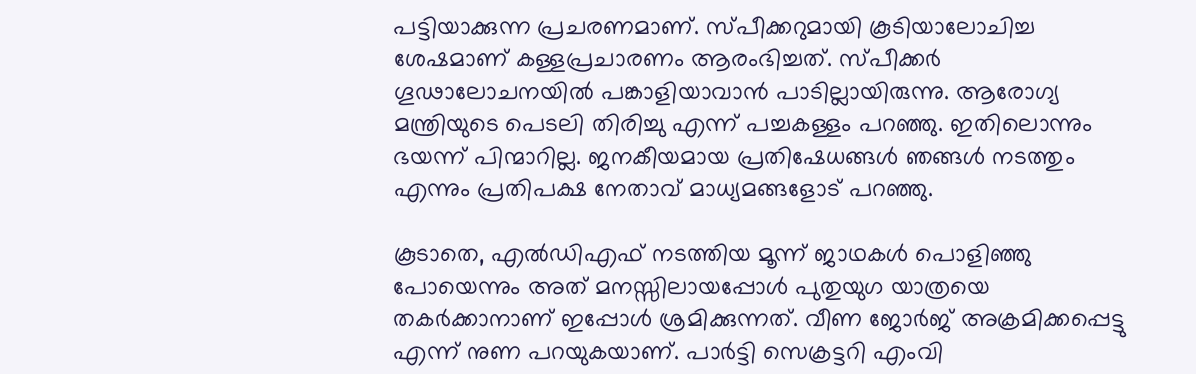പട്ടിയാക്കുന്ന പ്രചരണമാണ്. സ്പീക്കറുമായി കൂടിയാലോചിച്ച ശേഷമാണ് കള്ളപ്രചാരണം ആരംഭിച്ചത്. സ്പീക്കര്‍ ഗൂഢാലോചനയില്‍ പങ്കാളിയാവാന്‍ പാടില്ലായിരുന്നു. ആരോഗ്യ മന്ത്രിയുടെ പെടലി തിരിച്ചു എന്ന് പച്ചകള്ളം പറഞ്ഞു. ഇതിലൊന്നും ഭയന്ന് പിന്മാറില്ല. ജനകീയമായ പ്രതിഷേധങ്ങള്‍ ഞങ്ങള്‍ നടത്തും എന്നും പ്രതിപക്ഷ നേതാവ് മാധ്യമങ്ങളോട് പറഞ്ഞു.

കൂടാതെ, എല്‍ഡിഎഫ് നടത്തിയ മൂന്ന് ജാഥകള്‍ പൊളിഞ്ഞു പോയെന്നും അത് മനസ്സിലായപ്പോള്‍ പുതുയുഗ യാത്രയെ തകര്‍ക്കാനാണ് ഇപ്പോള്‍ ശ്രമിക്കുന്നത്. വീണ ജോര്‍ജ് അക്രമിക്കപ്പെട്ടു എന്ന് നുണ പറയുകയാണ്. പാര്‍ട്ടി സെക്രട്ടറി എംവി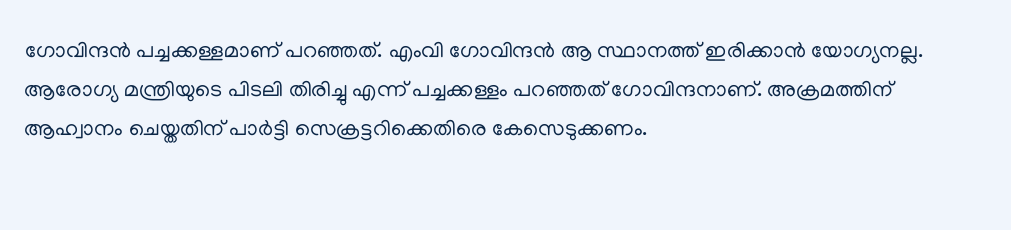ഗോവിന്ദന്‍ പച്ചക്കള്ളമാണ് പറഞ്ഞത്. എംവി ഗോവിന്ദന്‍ ആ സ്ഥാനത്ത് ഇരിക്കാന്‍ യോഗ്യനല്ല. ആരോഗ്യ മന്ത്രിയുടെ പിടലി തിരിച്ചു എന്ന് പച്ചക്കള്ളം പറഞ്ഞത് ഗോവിന്ദനാണ്. അക്രമത്തിന് ആഹ്വാനം ചെയ്തതിന് പാര്‍ട്ടി സെക്രട്ടറിക്കെതിരെ കേസെടുക്കണം.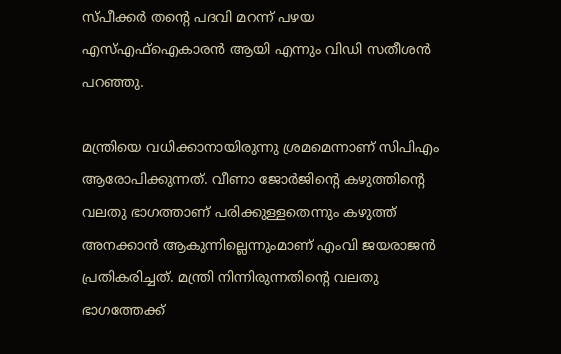സ്പീക്കര്‍ തന്റെ പദവി മറന്ന് പഴയ എസ്എഫ്‌ഐകാരന്‍ ആയി എന്നും വിഡി സതീശന്‍ പറഞ്ഞു.

മന്ത്രിയെ വധിക്കാനായിരുന്നു ശ്രമമെന്നാണ് സിപിഎം ആരോപിക്കുന്നത്. വീണാ ജോര്‍ജിന്റെ കഴുത്തിന്റെ വലതു ഭാഗത്താണ് പരിക്കുള്ളതെന്നും കഴുത്ത് അനക്കാന്‍ ആകുന്നില്ലെന്നുംമാണ് എംവി ജയരാജന്‍ പ്രതികരിച്ചത്. മന്ത്രി നിന്നിരുന്നതിന്റെ വലതു ഭാഗത്തേക്ക്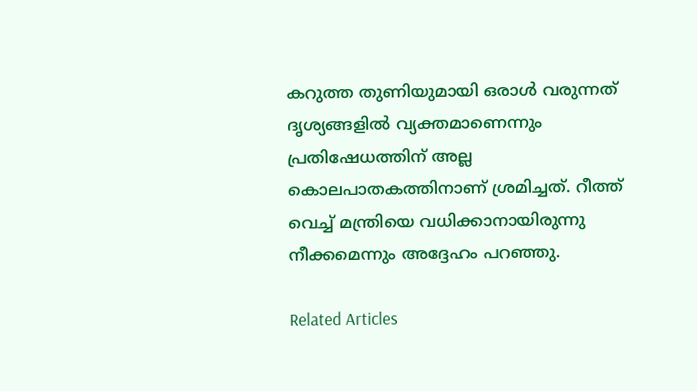കറുത്ത തുണിയുമായി ഒരാള്‍ വരുന്നത് ദൃശ്യങ്ങളില്‍ വ്യക്തമാണെന്നും പ്രതിഷേധത്തിന് അല്ല കൊലപാതകത്തിനാണ് ശ്രമിച്ചത്. റീത്ത് വെച്ച് മന്ത്രിയെ വധിക്കാനായിരുന്നു നീക്കമെന്നും അദ്ദേഹം പറഞ്ഞു.

Related Articles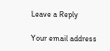Leave a Reply

Your email address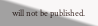will not be published.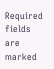Required fields are marked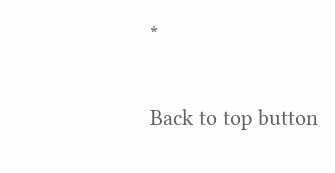*

Back to top button